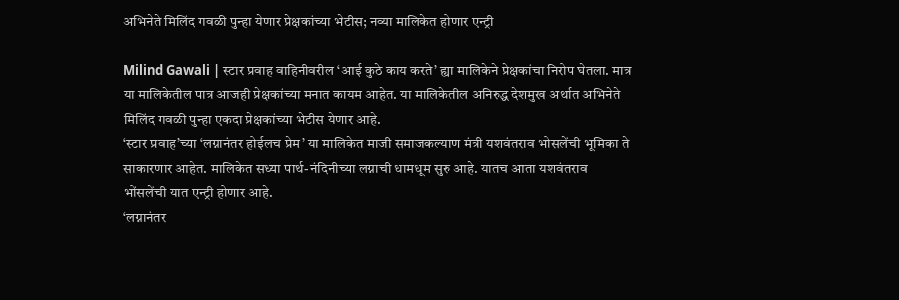अभिनेते मिलिंद गवळी पुन्हा येणार प्रेक्षकांच्या भेटीस; नव्या मालिकेत होणार एन्ट्री

Milind Gawali | स्टार प्रवाह वाहिनीवरील ‘आई कुठे काय करते’ ह्या मालिकेने प्रेक्षकांचा निरोप घेतला. मात्र या मालिकेतील पात्र आजही प्रेक्षकांच्या मनात कायम आहेत. या मालिकेतील अनिरुद्ध देशमुख अर्थात अभिनेते मिलिंद गवळी पुन्हा एकदा प्रेक्षकांच्या भेटीस येणार आहे.
‘स्टार प्रवाह’च्या ‘लग्नानंतर होईलच प्रेम’ या मालिकेत माजी समाजकल्याण मंत्री यशवंतराव भोसलेंची भूमिका ते साकारणार आहेत. मालिकेत सध्या पार्थ-नंदिनीच्या लग्नाची धामधूम सुरु आहे. यातच आता यशवंतराव भोंसलेंची यात एन्ट्री होणार आहे.
‘लग्नानंतर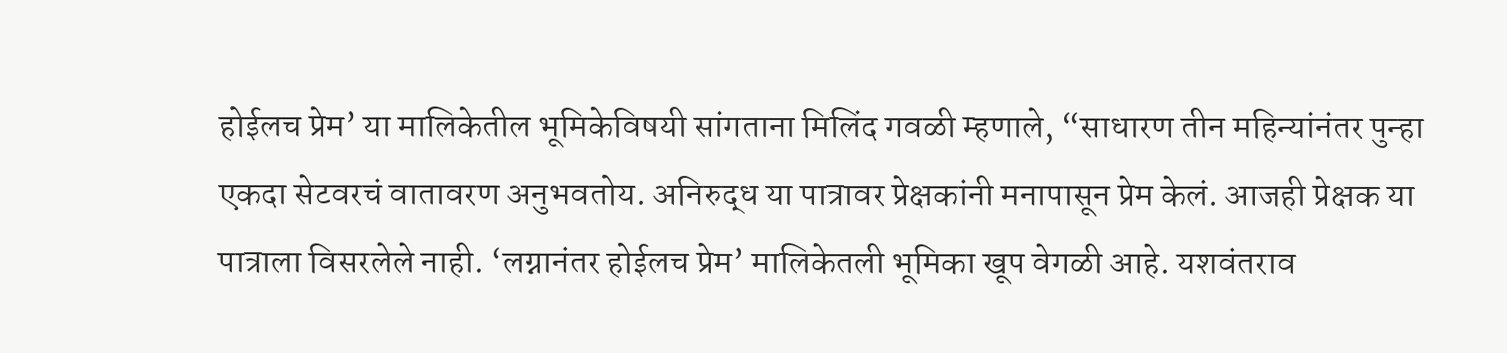होईलच प्रेम’ या मालिकेतील भूमिकेविषयी सांगताना मिलिंद गवळी म्हणाले, “साधारण तीन महिन्यांनंतर पुन्हा एकदा सेटवरचं वातावरण अनुभवतोय. अनिरुद्ध या पात्रावर प्रेक्षकांनी मनापासून प्रेम केलं. आजही प्रेक्षक या पात्राला विसरलेले नाही. ‘लग्नानंतर होईलच प्रेम’ मालिकेतली भूमिका खूप वेगळी आहे. यशवंतराव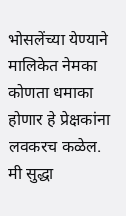भोसलेंच्या येण्याने मालिकेत नेमका कोणता धमाका होणार हे प्रेक्षकांना लवकरच कळेल. मी सुद्धा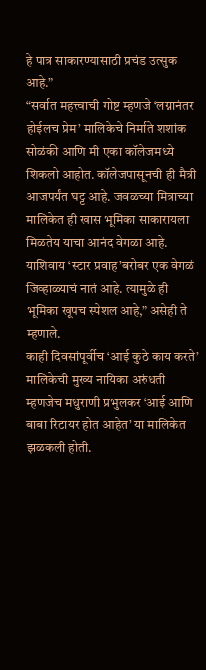हे पात्र साकारण्यासाठी प्रचंड उत्सुक आहे.”
“सर्वात महत्त्वाची गोष्ट म्हणजे ‘लग्नानंतर होईलच प्रेम’ मालिकेचे निर्माते शशांक सोळंकी आणि मी एका कॉलेजमध्ये शिकलो आहोत. कॉलेजपासूनची ही मैत्री आजपर्यंत घट्ट आहे. जवळच्या मित्राच्या मालिकेत ही खास भूमिका साकारायला मिळतेय याचा आनंद वेगळा आहे. याशिवाय ‘स्टार प्रवाह’बरोबर एक वेगळं जिव्हाळ्याचं नातं आहे. त्यामुळे ही भूमिका खूपच स्पेशल आहे,” असेही ते म्हणाले.
काही दिवसांपूर्वीच ‘आई कुठे काय करते’ मालिकेची मुख्य नायिका अरुंधती म्हणजेच मधुराणी प्रभुलकर ‘आई आणि बाबा रिटायर होत आहेत’ या मालिकेत झळकली होती.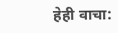हेही वाचा: